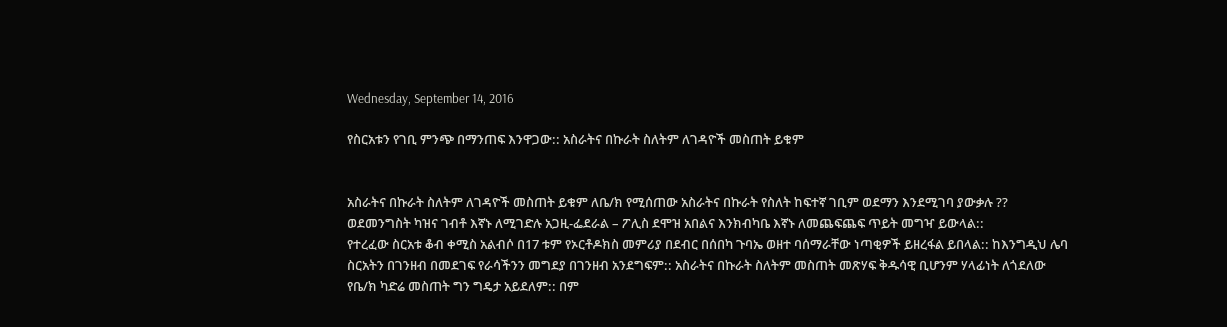Wednesday, September 14, 2016

የስርአቱን የገቢ ምንጭ በማንጠፍ እንዋጋው:: አስራትና በኩራት ስለትም ለገዳዮች መስጠት ይቁም


አስራትና በኩራት ስለትም ለገዳዮች መስጠት ይቁም ለቤ/ክ የሚሰጠው አስራትና በኩራት የስለት ከፍተኛ ገቢም ወደማን እንደሚገባ ያውቃሉ ??
ወደመንግስት ካዝና ገብቶ እኛኑ ለሚገድሉ አጋዚ-ፌደራል – ፖሊስ ደሞዝ አበልና እንክብካቤ እኛኑ ለመጨፍጨፍ ጥይት መግዣ ይውላል::
የተረፈው ስርአቱ ቆብ ቀሚስ አልብሶ በ17 ቱም የኦርቶዶክስ መምሪያ በደብር በሰበካ ጉባኤ ወዘተ ባሰማራቸው ነጣቂዎች ይዘረፋል ይበላል:: ከእንግዲህ ሌባ ስርአትን በገንዘብ በመደገፍ የራሳችንን መግደያ በገንዘብ አንደግፍም:: አስራትና በኩራት ስለትም መስጠት መጽሃፍ ቅዱሳዊ ቢሆንም ሃላፊነት ለጎደለው የቤ/ክ ካድሬ መስጠት ግን ግዴታ አይደለም:: በም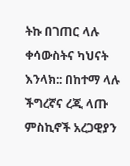ትኩ በገጠር ላሉ ቀሳውስትና ካህናት እንላክ:: በከተማ ላሉ ችግረኛና ረጂ ላጡ ምስኪኖች አረጋዊያን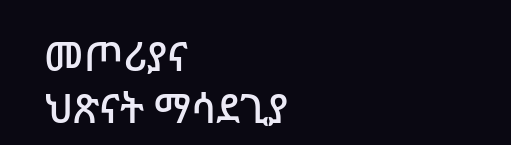መጦሪያና ህጽናት ማሳደጊያ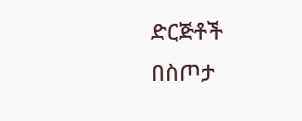ድርጅቶች በስጦታ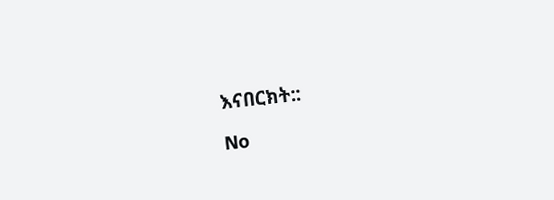እናበርክት::

No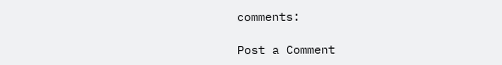comments:

Post a Comment